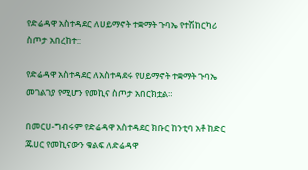የድሬዳዋ አስተዳደር ለሀይማኖት ተቋማት ጉባኤ የተሽከርካሪ ስጦታ አበረከተ::

የድሬዳዋ አስተዳደር ለአስተዳደሩ የሀይማኖት ተቋማት ጉባኤ መገልገያ የሚሆን የመኪና ስጦታ አበርክቷል።

በመርሀ-ግብሩም የድሬዳዋ አስተዳደር ክቡር ከንቲባ አቶ ከድር ጁሀር የመኪናውን ቁልፍ ለድሬዳዋ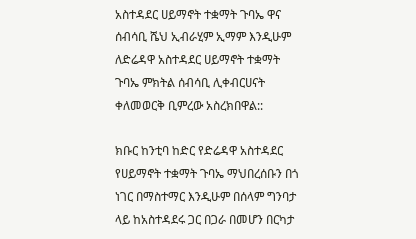አስተዳደር ሀይማኖት ተቋማት ጉባኤ ዋና ሰብሳቢ ሼህ ኢብራሂም ኢማም እንዲሁም ለድሬዳዋ አስተዳደር ሀይማኖት ተቋማት ጉባኤ ምክትል ሰብሳቢ ሊቀብርሀናት ቀለመወርቅ ቢምረው አስረክበዋል::

ክቡር ከንቲባ ከድር የድሬዳዋ አስተዳደር የሀይማኖት ተቋማት ጉባኤ ማህበረሰቡን በጎ ነገር በማስተማር እንዲሁም በሰላም ግንባታ ላይ ከአስተዳደሩ ጋር በጋራ በመሆን በርካታ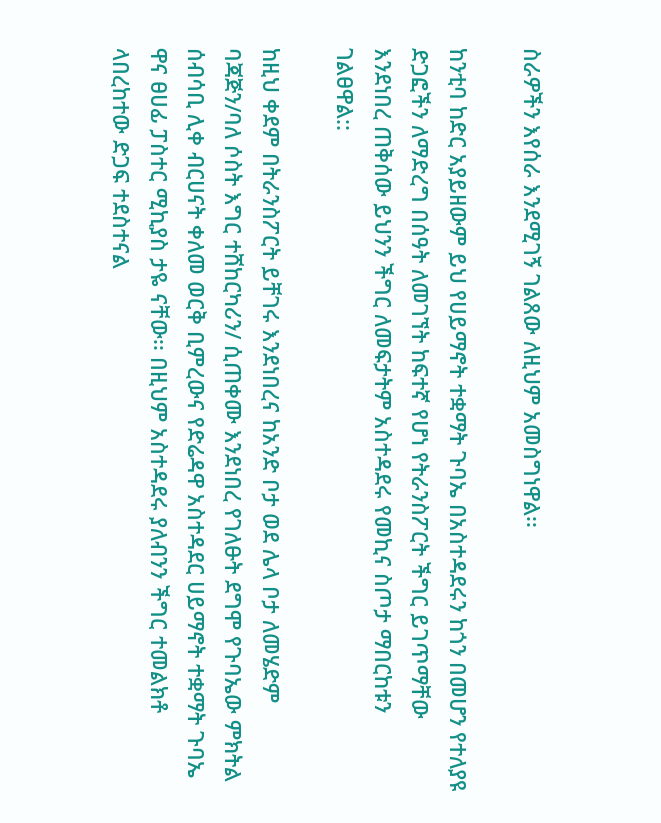ስራዎችን እየሰራ እንደሚገኝ ገልጸው ለዚህም አመስግነዋል፡፡

ከንቲባ ከድር አያይዘውም ይህ የሀይማኖት ተቋማት ጉባኤ በአስተዳደሩን ከጎን በመሆን የተለያዩ ድጋፎችን ለማድረግ በሰዓት ለመገኘት ከፍተኛ የሆነ የትራንስፖርት ችግር ይገጥማቸው እንደነበረ ጠቅሰው ይህንን ችግር ለመፍታትም አስተዳደሩ የመኪና ስጦታ ማበርከቱን ገልፀዋል::

ከዚህ ቀደም በትራንስፖርት ይቸገሩ እንደነበረና ከአንድ ቦታ ወደ ሌላ ቦታ ለመሄድም ባጃጅን/ባለ ሶስት እግር ተሸከርካሪን/ ሲጠቀሙ እንደነበረ የገለፁት ደግሞ የጉባኤው ምክትል ሰብሳቢ ሊቀ ብርሀናት ቀለመ ወርቅ ቢምረውና የድሬዳዋ አስተዳደር ሀይማኖት ተቋማት ጉባኤ ዋና ፀሀፊ ፓስተር ሚኪያስ ታዬ ናቸው፡፡ በዚህም አስተዳደሩ ያለብንን ችግር ተመልክቶ ላበረከተው ድጋፍ ተደስተናል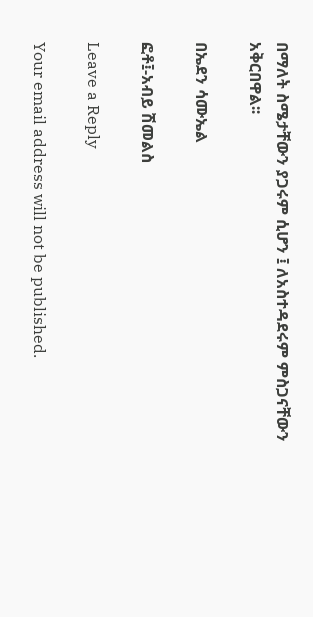በማለት ስሜታቸውን ያጋሩም ሲሆን ፤ ለአስተዳደሩም ምስጋናቸውን አቅርበዋል፡፡

በኤደን ሳሙኤል

ፎቶ፤-አብይ ሽመልስ

Leave a Reply

Your email address will not be published.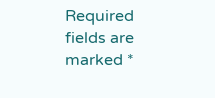Required fields are marked *